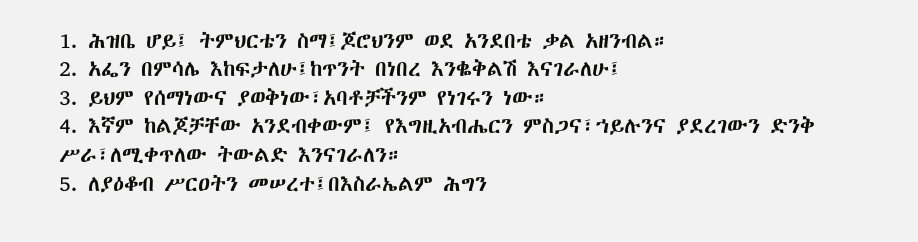1. ሕዝቤ ሆይ፤ ትምህርቴን ስማ፤ጆሮህንም ወደ አንደበቴ ቃል አዘንብል።
2. አፌን በምሳሌ እከፍታለሁ፤ከጥንት በነበረ እንቈቅልሽ እናገራለሁ፤
3. ይህም የሰማነውና ያወቅነው፣አባቶቻችንም የነገሩን ነው።
4. እኛም ከልጆቻቸው አንደብቀውም፤ የእግዚአብሔርን ምስጋና፣ኀይሉንና ያደረገውን ድንቅ ሥራ፣ለሚቀጥለው ትውልድ እንናገራለን።
5. ለያዕቆብ ሥርዐትን መሠረተ፤በእስራኤልም ሕግን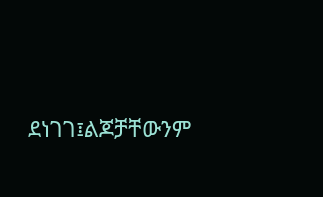ደነገገ፤ልጆቻቸውንም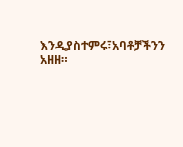እንዲያስተምሩ፣አባቶቻችንን አዘዘ።